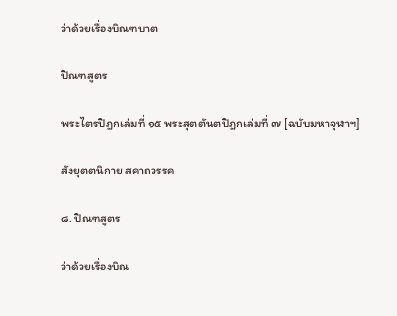ว่าด้วยเรื่องบิณฑบาต

ปิณฑสูตร

พระไตรปิฎกเล่มที่ ๑๕ พระสุตตันตปิฎกเล่มที่ ๗ [ฉบับมหาจุฬาฯ]

สังยุตตนิกาย สคาถวรรค

๘. ปิณฑสูตร

ว่าด้วยเรื่องบิณ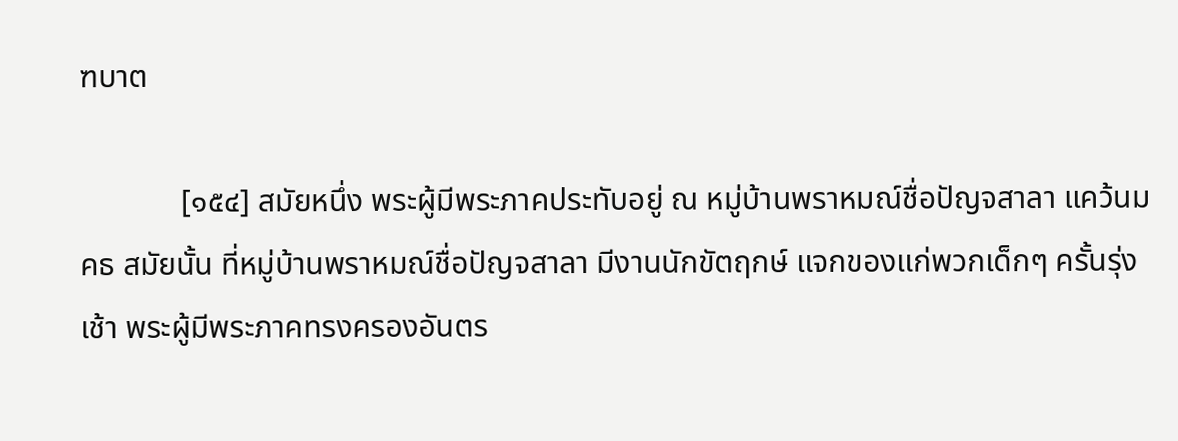ฑบาต

             [๑๕๔] สมัยหนึ่ง พระผู้มีพระภาคประทับอยู่ ณ หมู่บ้านพราหมณ์ชื่อปัญจสาลา แคว้นมคธ สมัยนั้น ที่หมู่บ้านพราหมณ์ชื่อปัญจสาลา มีงานนักขัตฤกษ์ แจกของแก่พวกเด็กๆ ครั้นรุ่งเช้า พระผู้มีพระภาคทรงครองอันตร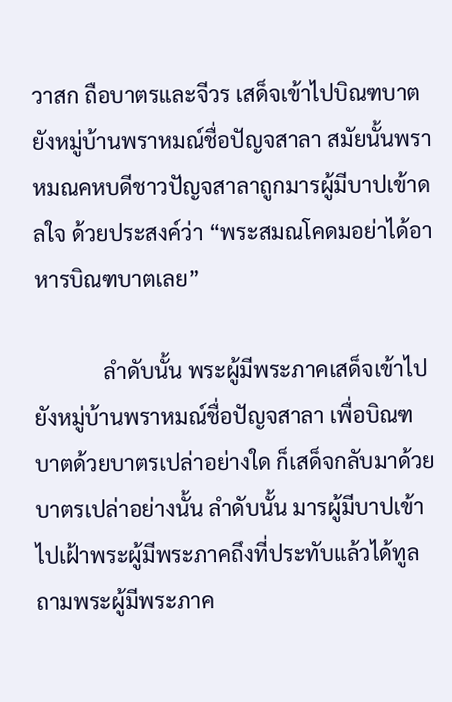วาสก ถือบาตรและจีวร เสด็จเข้าไปบิณฑบาตยังหมู่บ้านพราหมณ์ชื่อปัญจสาลา สมัยนั้นพราหมณคหบดีชาวปัญจสาลาถูกมารผู้มีบาปเข้าดลใจ ด้วยประสงค์ว่า “พระสมณโคดมอย่าได้อาหารบิณฑบาตเลย”

             ลำดับนั้น พระผู้มีพระภาคเสด็จเข้าไปยังหมู่บ้านพราหมณ์ชื่อปัญจสาลา เพื่อบิณฑบาตด้วยบาตรเปล่าอย่างใด ก็เสด็จกลับมาด้วยบาตรเปล่าอย่างนั้น ลำดับนั้น มารผู้มีบาปเข้าไปเฝ้าพระผู้มีพระภาคถึงที่ประทับแล้วได้ทูลถามพระผู้มีพระภาค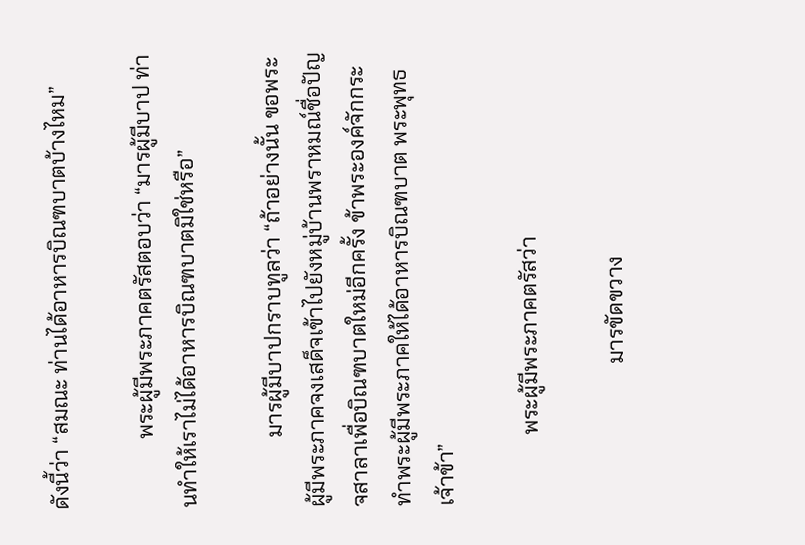ดังนี้ว่า “สมณะ ท่านได้อาหารบิณฑบาตบ้างไหม”

             พระผู้มีพระภาคตรัสตอบว่า “มารผู้มีบาป ท่านทำให้เราไม่ได้อาหารบิณฑบาตมิใช่หรือ”

             มารผู้มีบาปกราบทูลว่า “ถ้าอย่างนั้น ขอพระผู้มีพระภาคจงเสด็จเข้าไปยังหมู่บ้านพราหมณ์ชื่อปัญจสาลาเพื่อบิณฑบาตใหม่อีกครั้ง ข้าพระองค์จักกระทำพระผู้มีพระภาคให้ได้อาหารบิณฑบาต พระพุทธเจ้าข้า”

             พระผู้มีพระภาคตรัสว่า

                          มารขัดขวาง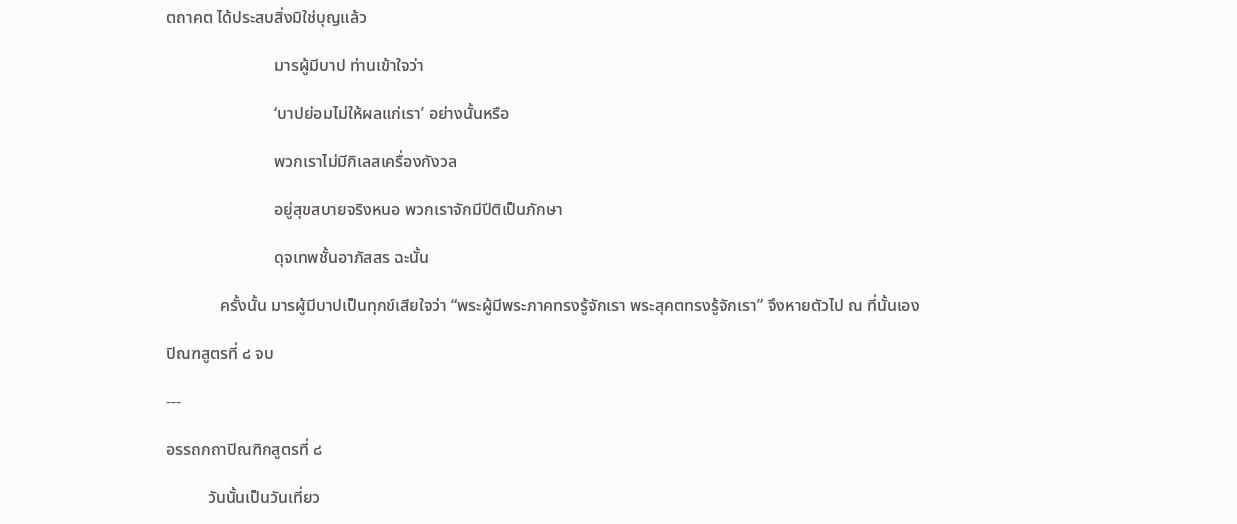ตถาคต ได้ประสบสิ่งมิใช่บุญแล้ว

                          มารผู้มีบาป ท่านเข้าใจว่า

                          ‘บาปย่อมไม่ให้ผลแก่เรา’ อย่างนั้นหรือ

                          พวกเราไม่มีกิเลสเครื่องกังวล

                          อยู่สุขสบายจริงหนอ พวกเราจักมีปีติเป็นภักษา

                          ดุจเทพชั้นอาภัสสร ฉะนั้น

             ครั้งนั้น มารผู้มีบาปเป็นทุกข์เสียใจว่า “พระผู้มีพระภาคทรงรู้จักเรา พระสุคตทรงรู้จักเรา” จึงหายตัวไป ณ ที่นั้นเอง

ปิณฑสูตรที่ ๘ จบ

---

อรรถกถาปิณฑิกสูตรที่ ๘

          วันนั้นเป็นวันเที่ยว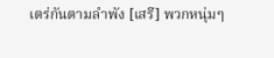เตร่กันตามลำพัง [เสรี] พวกหนุ่มๆ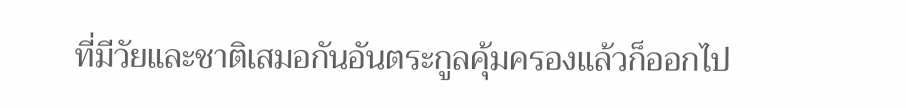ที่มีวัยและชาติเสมอกันอันตระกูลคุ้มครองแล้วก็ออกไป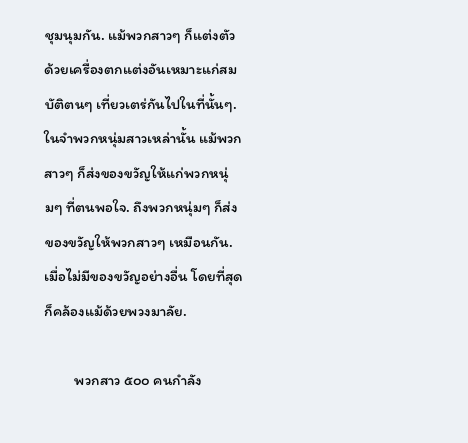ชุมนุมกัน. แม้พวกสาวๆ ก็แต่งตัวด้วยเครื่องตกแต่งอันเหมาะแก่สมบัติตนๆ เที่ยวเตร่กันไปในที่นั้นๆ. ในจำพวกหนุ่มสาวเหล่านั้น แม้พวกสาวๆ ก็ส่งของขวัญให้แก่พวกหนุ่มๆ ที่ตนพอใจ. ถึงพวกหนุ่มๆ ก็ส่งของขวัญให้พวกสาวๆ เหมือนกัน. เมื่อไม่มีของขวัญอย่างอื่น โดยที่สุดก็คล้องแม้ด้วยพวงมาลัย.

         พวกสาว ๕๐๐ คนกำลัง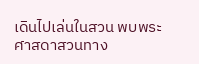เดินไปเล่นในสวน พบพระศาสดาสวนทาง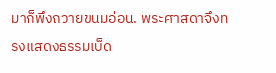มาก็พึงถวายขนมอ่อน. พระศาสดาจึงทรงแสดงธรรมเบ็ด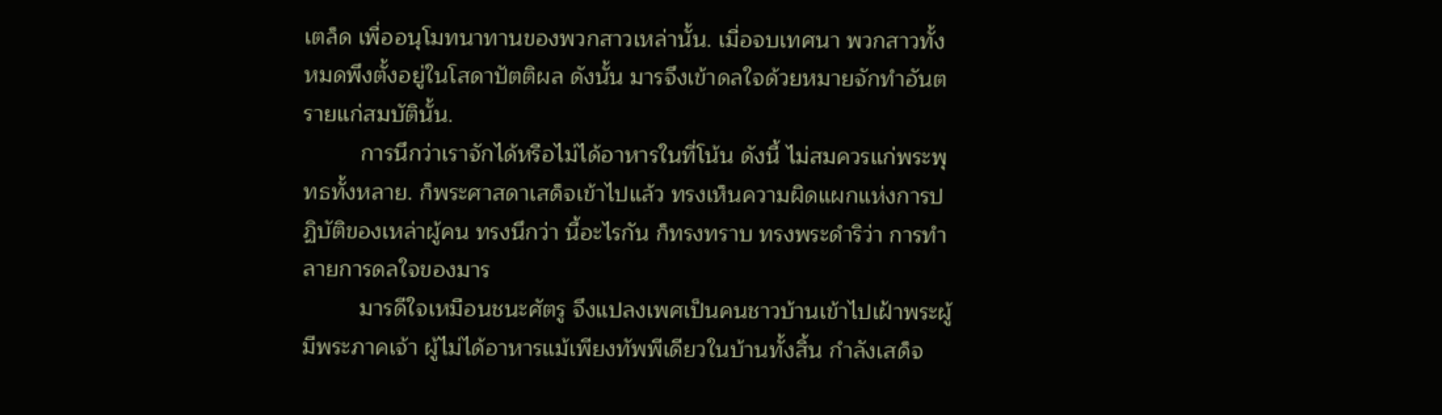เตล็ด เพื่ออนุโมทนาทานของพวกสาวเหล่านั้น. เมื่อจบเทศนา พวกสาวทั้งหมดพึงตั้งอยู่ในโสดาปัตติผล ดังนั้น มารจึงเข้าดลใจด้วยหมายจักทำอันตรายแก่สมบัตินั้น.
         การนึกว่าเราจักได้หรือไม่ได้อาหารในที่โน้น ดังนี้ ไม่สมควรแก่พระพุทธทั้งหลาย. ก็พระศาสดาเสด็จเข้าไปแล้ว ทรงเห็นความผิดแผกแห่งการปฏิบัติของเหล่าผู้คน ทรงนึกว่า นี้อะไรกัน ก็ทรงทราบ ทรงพระดำริว่า การทำลายการดลใจของมาร
         มารดีใจเหมือนชนะศัตรู จึงแปลงเพศเป็นคนชาวบ้านเข้าไปเฝ้าพระผู้มีพระภาคเจ้า ผู้ไม่ได้อาหารแม้เพียงทัพพีเดียวในบ้านทั้งสิ้น กำลังเสด็จ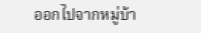ออกไปจากหมู่บ้า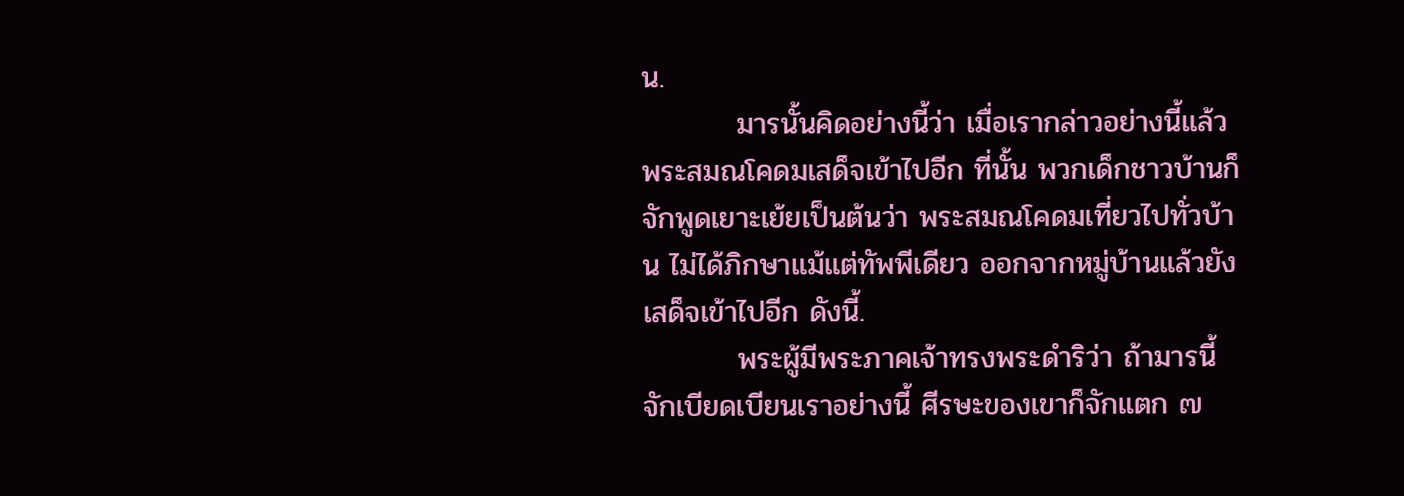น.
         มารนั้นคิดอย่างนี้ว่า เมื่อเรากล่าวอย่างนี้แล้ว พระสมณโคดมเสด็จเข้าไปอีก ที่นั้น พวกเด็กชาวบ้านก็จักพูดเยาะเย้ยเป็นต้นว่า พระสมณโคดมเที่ยวไปทั่วบ้าน ไม่ได้ภิกษาแม้แต่ทัพพีเดียว ออกจากหมู่บ้านแล้วยังเสด็จเข้าไปอีก ดังนี้.
         พระผู้มีพระภาคเจ้าทรงพระดำริว่า ถ้ามารนี้จักเบียดเบียนเราอย่างนี้ ศีรษะของเขาก็จักแตก ๗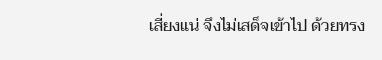เสี่ยงแน่ จึงไม่เสด็จเข้าไป ด้วยทรง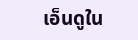เอ็นดูใน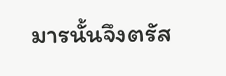มารนั้นจึงตรัส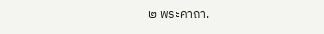๒ พระคาถา.